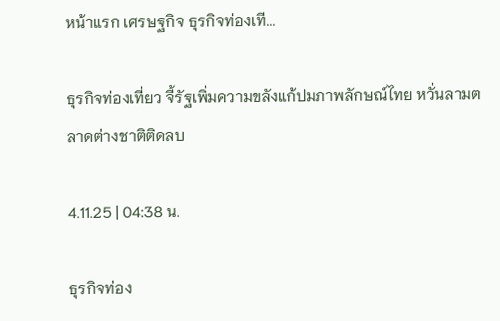หน้าแรก เศรษฐกิจ ธุรกิจท่องเที...

ธุรกิจท่องเที่ยว จี้รัฐเพิ่มความขลังแก้ปมภาพลักษณ์ไทย หวั่นลามตลาดต่างชาติติดลบ

4.11.25 | 04:38 น.

ธุรกิจท่อง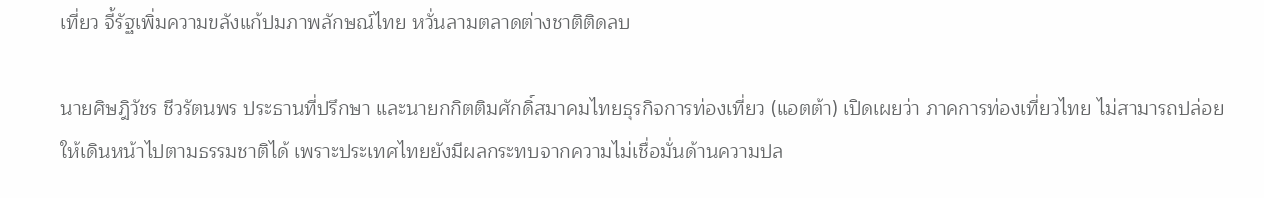เที่ยว จี้รัฐเพิ่มความขลังแก้ปมภาพลักษณ์ไทย หวั่นลามตลาดต่างชาติติดลบ

นายศิษฎิวัชร ชีวรัตนพร ประธานที่ปรึกษา และนายกกิตติมศักดิ์สมาคมไทยธุรกิจการท่องเที่ยว (แอตต้า) เปิดเผยว่า ภาคการท่องเที่ยวไทย ไม่สามารถปล่อยให้เดินหน้าไปตามธรรมชาติได้ เพราะประเทศไทยยังมีผลกระทบจากความไม่เชื่อมั่นด้านความปล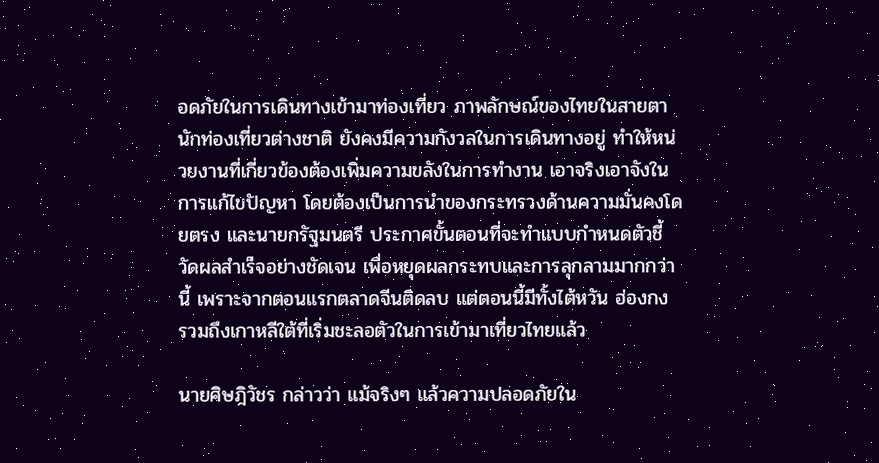อดภัยในการเดินทางเข้ามาท่องเที่ยว ภาพลักษณ์ของไทยในสายตานักท่องเที่ยวต่างชาติ ยังคงมีความกังวลในการเดินทางอยู่ ทำให้หน่วยงานที่เกี่ยวข้องต้องเพิ่มความขลังในการทำงาน เอาจริงเอาจังในการแก้ไขปัญหา โดยต้องเป็นการนำของกระทรวงด้านความมั่นคงโดยตรง และนายกรัฐมนตรี ประกาศขั้นตอนที่จะทำแบบกำหนดตัวชี้วัดผลสำเร็จอย่างชัดเจน เพื่อหยุดผลกระทบและการลุกลามมากกว่านี้ เพราะจากตอนแรกตลาดจีนติดลบ แต่ตอนนี้มีทั้งไต้หวัน ฮ่องกง รวมถึงเกาหลีใต้ที่เริ่มชะลอตัวในการเข้ามาเที่ยวไทยแล้ว

นายศิษฎิวัชร กล่าวว่า แม้จริงๆ แล้วความปลอดภัยใน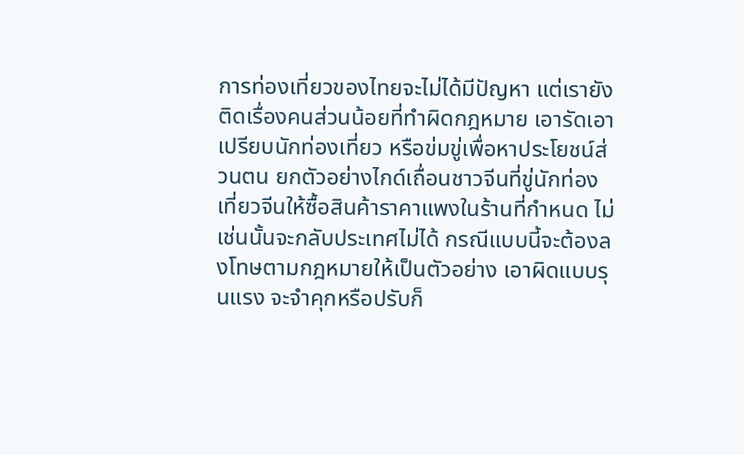การท่องเที่ยวของไทยจะไม่ได้มีปัญหา แต่เรายังติดเรื่องคนส่วนน้อยที่ทำผิดกฎหมาย เอารัดเอาเปรียบนักท่องเที่ยว หรือข่มขู่เพื่อหาประโยชน์ส่วนตน ยกตัวอย่างไกด์เถื่อนชาวจีนที่ขู่นักท่องเที่ยวจีนให้ซื้อสินค้าราคาแพงในร้านที่กำหนด ไม่เช่นนั้นจะกลับประเทศไม่ได้ กรณีแบบนี้จะต้องลงโทษตามกฎหมายให้เป็นตัวอย่าง เอาผิดแบบรุนแรง จะจำคุกหรือปรับก็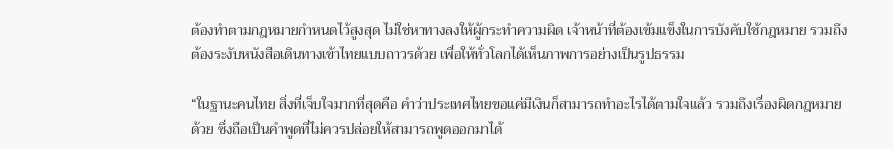ต้องทำตามกฎหมายกำหนดไว้สูงสุด ไม่ใช่หาทางลงให้ผู้กระทำความผิด เจ้าหน้าที่ต้องเข้มแข็งในการบังคับใช้กฎหมาย รวมถึงต้องระงับหนังสือเดินทางเข้าไทยแบบถาวรด้วย เพื่อให้ทั่วโลกได้เห็นภาพการอย่างเป็นรูปธรรม

“ในฐานะคนไทย สิ่งที่เจ็บใจมากที่สุดคือ คำว่าประเทศไทยขอแค่มีเงินก็สามารถทำอะไรได้ตามใจแล้ว รวมถึงเรื่องผิดกฎหมายด้วย ซึ่งถือเป็นคำพูดที่ไม่ควรปล่อยให้สามารถพูดออกมาได้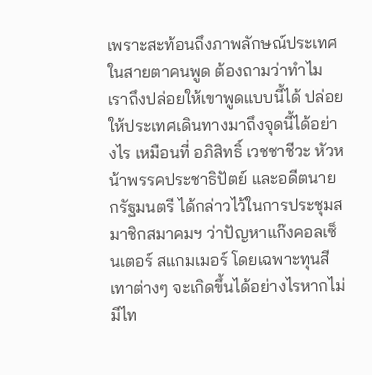เพราะสะท้อนถึงภาพลักษณ์ประเทศในสายตาคนพูด ต้องถามว่าทำไมเราถึงปล่อยให้เขาพูดแบบนี้ได้ ปล่อยให้ประเทศเดินทางมาถึงจุดนี้ได้อย่างไร เหมือนที่ อภิสิทธิ์ เวชชาชีวะ หัวหน้าพรรคประชาธิปัตย์ และอดีตนายกรัฐมนตรี ได้กล่าวไว้ในการประชุมสมาชิกสมาคมฯ ว่าปัญหาแก๊งคอลเซ็นเตอร์ สแกมเมอร์ โดยเฉพาะทุนสีเทาต่างๆ จะเกิดขึ้นได้อย่างไรหากไม่มีไท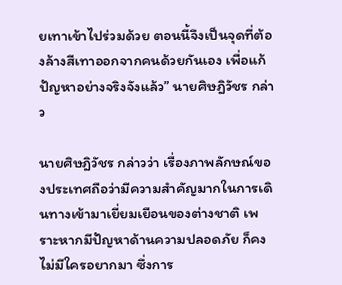ยเทาเข้าไปร่วมด้วย ตอนนี้จึงเป็นจุดที่ต้องล้างสีเทาออกจากคนด้วยกันเอง เพื่อแก้ปัญหาอย่างจริงจังแล้ว” นายศิษฎิวัชร กล่าว

นายศิษฎิวัชร กล่าวว่า เรื่องภาพลักษณ์ของประเทศถือว่ามีความสำคัญมากในการเดินทางเข้ามาเยี่ยมเยือนของต่างชาติ เพราะหากมีปัญหาด้านความปลอดภัย ก็คงไม่มีใครอยากมา ซึ่งการ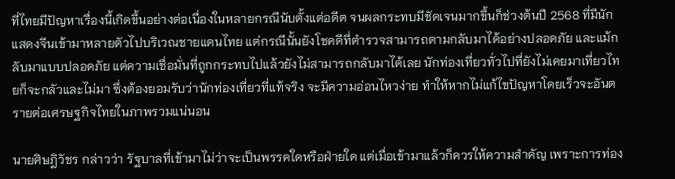ที่ไทยมีปัญหาเรื่องนี้เกิดขึ้นอย่างต่อเนื่องในหลายกรณีนับตั้งแต่อดีต จนผลกระทบมีชัดเจนมากขึ้นก็ช่วงต้นปี 2568 ที่มีนักแสดงจีนเข้ามาหลายตัวไปบริเวณชายแดนไทย แต่กรณีนั้นยังโชคดีที่ตำรวจสามารถตามกลับมาได้อย่างปลอดภัย และแม้กลับมาแบบปลอดภัย แต่ความเชื่อมั่นที่ถูกกระทบไปแล้วยังไม่สามารถกลับมาได้เลย นักท่องเที่ยวทั่วไปที่ยังไม่เคยมาเที่ยวไทยก็จะกลัวและไม่มา ซึ่งต้องยอมรับว่านักท่องเที่ยวที่แท้จริง จะมีความอ่อนไหวง่าย ทำให้หากไม่แก้ไขปัญหาโดยเร็วจะอันตรายต่อเศรษฐกิจไทยในภาพรวมแน่นอน

นายศิษฎิวัชร กล่าวว่า รัฐบาลที่เข้ามาไม่ว่าจะเป็นพรรคใดหรือฝ่ายใด แต่เมื่อเข้ามาแล้วก็ควรให้ความสำคัญ เพราะการท่อง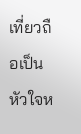เที่ยวถือเป็นหัวใจห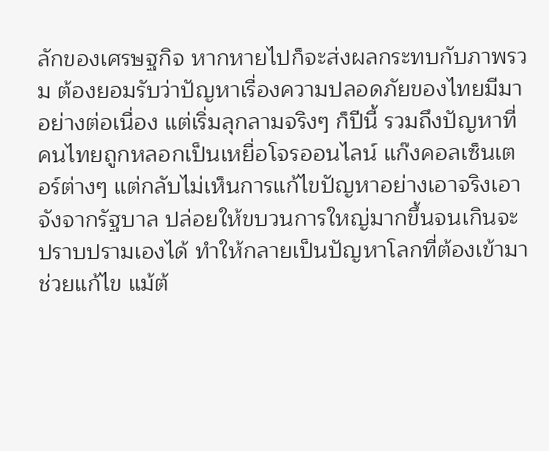ลักของเศรษฐกิจ หากหายไปก็จะส่งผลกระทบกับภาพรวม ต้องยอมรับว่าปัญหาเรื่องความปลอดภัยของไทยมีมาอย่างต่อเนื่อง แต่เริ่มลุกลามจริงๆ ก็ปีนี้ รวมถึงปัญหาที่คนไทยถูกหลอกเป็นเหยื่อโจรออนไลน์ แก๊งคอลเซ็นเตอร์ต่างๆ แต่กลับไม่เห็นการแก้ไขปัญหาอย่างเอาจริงเอาจังจากรัฐบาล ปล่อยให้ขบวนการใหญ่มากขึ้นจนเกินจะปราบปรามเองได้ ทำให้กลายเป็นปัญหาโลกที่ต้องเข้ามาช่วยแก้ไข แม้ต้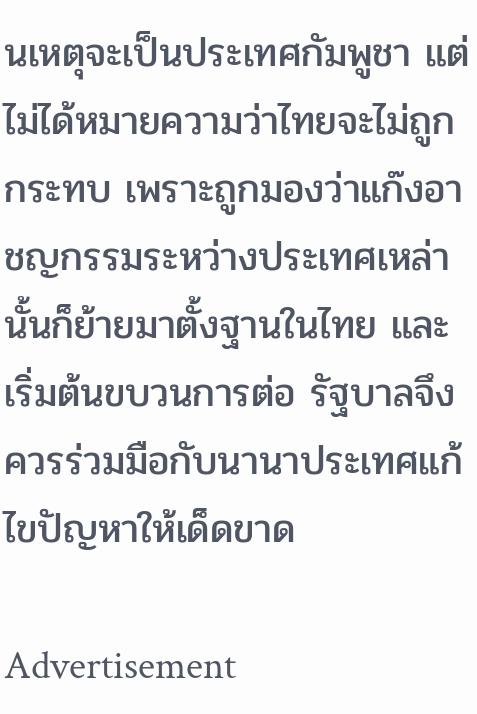นเหตุจะเป็นประเทศกัมพูชา แต่ไม่ได้หมายความว่าไทยจะไม่ถูกกระทบ เพราะถูกมองว่าแก๊งอาชญกรรมระหว่างประเทศเหล่านั้นก็ย้ายมาตั้งฐานในไทย และเริ่มต้นขบวนการต่อ รัฐบาลจึงควรร่วมมือกับนานาประเทศแก้ไขปัญหาให้เด็ดขาด

Advertisement